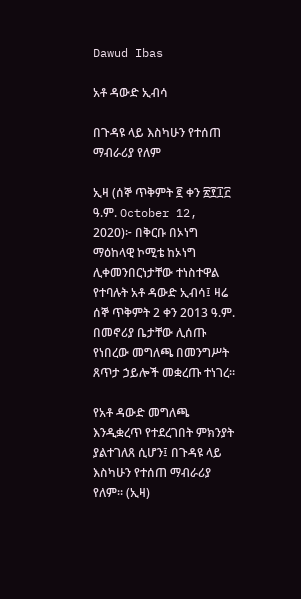Dawud Ibas

አቶ ዳውድ ኢብሳ

በጉዳዩ ላይ እስካሁን የተሰጠ ማብራሪያ የለም

ኢዛ (ሰኞ ጥቅምት ፪ ቀን ፳፻፲፫ ዓ.ም. October 12, 2020)፦ በቅርቡ በኦነግ ማዕከላዊ ኮሚቴ ከኦነግ ሊቀመንበርነታቸው ተነስተዋል የተባሉት አቶ ዳውድ ኢብሳ፤ ዛሬ ሰኞ ጥቅምት 2 ቀን 2013 ዓ.ም. በመኖሪያ ቤታቸው ሊሰጡ የነበረው መግለጫ በመንግሥት ጸጥታ ኃይሎች መቋረጡ ተነገረ።

የአቶ ዳውድ መግለጫ እንዲቋረጥ የተደረገበት ምክንያት ያልተገለጸ ሲሆን፤ በጉዳዩ ላይ እስካሁን የተሰጠ ማብራሪያ የለም። (ኢዛ)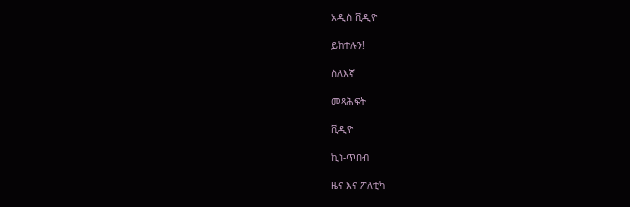አዲስ ቪዲዮ

ይከተሉን!

ስለእኛ

መጻሕፍት

ቪዲዮ

ኪነ-ጥበብ

ዜና እና ፖለቲካ